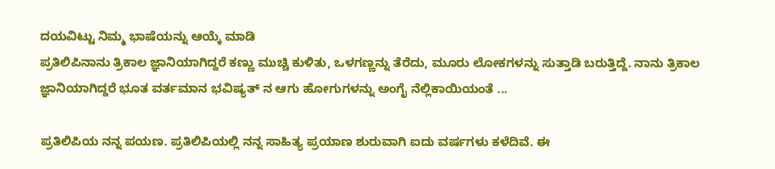ದಯವಿಟ್ಟು ನಿಮ್ಮ ಭಾಷೆಯನ್ನು ಆಯ್ಕೆ ಮಾಡಿ
ಪ್ರತಿಲಿಪಿನಾನು ತ್ರಿಕಾಲ ಜ್ಞಾನಿಯಾಗಿದ್ದರೆ ಕಣ್ಣು ಮುಚ್ಚಿ ಕುಳಿತು, ಒಳಗಣ್ಣನ್ನು ತೆರೆದು, ಮೂರು ಲೋಕಗಳನ್ನು ಸುತ್ತಾಡಿ ಬರುತ್ತಿದ್ದೆ. ನಾನು ತ್ರಿಕಾಲ ಜ್ಞಾನಿಯಾಗಿದ್ದರೆ ಭೂತ ವರ್ತಮಾನ ಭವಿಷ್ಯತ್ ನ ಆಗು ಹೋಗುಗಳನ್ನು ಅಂಗೈ ನೆಲ್ಲಿಕಾಯಿಯಂತೆ ...

ಪ್ರತಿಲಿಪಿಯ ನನ್ನ ಪಯಣ. ಪ್ರತಿಲಿಪಿಯಲ್ಲಿ ನನ್ನ ಸಾಹಿತ್ಯ ಪ್ರಯಾಣ ಶುರುವಾಗಿ ಐದು ವರ್ಷಗಳು ಕಳೆದಿವೆ. ಈ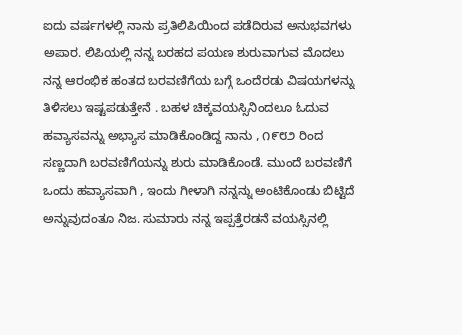ಐದು ವರ್ಷಗಳಲ್ಲಿ ನಾನು ಪ್ರತಿಲಿಪಿಯಿಂದ ಪಡೆದಿರುವ ಅನುಭವಗಳು ಅಪಾರ. ಲಿಪಿಯಲ್ಲಿ ನನ್ನ ಬರಹದ ಪಯಣ ಶುರುವಾಗುವ ಮೊದಲು ನನ್ನ ಆರಂಭಿಕ ಹಂತದ ಬರವಣಿಗೆಯ ಬಗ್ಗೆ ಒಂದೆರಡು ವಿಷಯಗಳನ್ನು ತಿಳಿಸಲು ಇಷ್ಟಪಡುತ್ತೇನೆ . ಬಹಳ ಚಿಕ್ಕವಯಸ್ಸಿನಿಂದಲೂ ಓದುವ ಹವ್ಯಾಸವನ್ನು ಅಭ್ಯಾಸ ಮಾಡಿಕೊಂಡಿದ್ದ ನಾನು , ೧೯೮೨ ರಿಂದ ಸಣ್ಣದಾಗಿ ಬರವಣಿಗೆಯನ್ನು ಶುರು ಮಾಡಿಕೊಂಡೆ. ಮುಂದೆ ಬರವಣಿಗೆ ಒಂದು ಹವ್ಯಾಸವಾಗಿ , ಇಂದು ಗೀಳಾಗಿ ನನ್ನನ್ನು ಅಂಟಿಕೊಂಡು ಬಿಟ್ಟಿದೆ ಅನ್ನುವುದಂತೂ ನಿಜ. ಸುಮಾರು ನನ್ನ ಇಪ್ಪತ್ತೆರಡನೆ ವಯಸ್ಸಿನಲ್ಲಿ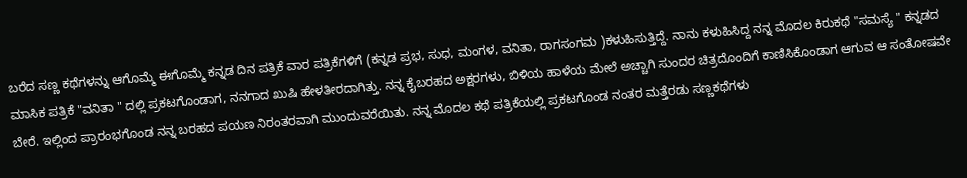ಬರೆದ ಸಣ್ಣ ಕಥೆಗಳನ್ನು ಆಗೊಮ್ಮೆ ಈಗೊಮ್ಮೆ ಕನ್ನಡ ದಿನ ಪತ್ರಿಕೆ ವಾರ ಪತ್ರಿಕೆಗಳಿಗೆ (ಕನ್ನಡ ಪ್ರಭ, ಸುಧ, ಮಂಗಳ, ವನಿತಾ, ರಾಗಸಂಗಮ )ಕಳುಹಿಸುತ್ತಿದ್ದೆ. ನಾನು ಕಳುಹಿಸಿದ್ದ ನನ್ನ ಮೊದಲ ಕಿರುಕಥೆ "ಸಮಸ್ಯೆ " ಕನ್ನಡದ ಮಾಸಿಕ ಪತ್ರಿಕೆ "ವನಿತಾ " ದಲ್ಲಿ ಪ್ರಕಟಗೊಂಡಾಗ, ನನಗಾದ ಖುಷಿ ಹೇಳತೀರದಾಗಿತ್ತು. ನನ್ನ ಕೈಬರಹದ ಅಕ್ಷರಗಳು, ಬಿಳಿಯ ಹಾಳೆಯ ಮೇಲೆ ಅಚ್ಚಾಗಿ ಸುಂದರ ಚಿತ್ರದೊಂದಿಗೆ ಕಾಣಿಸಿಕೊಂಡಾಗ ಆಗುವ ಆ ಸಂತೋಷವೇ ಬೇರೆ. ಇಲ್ಲಿಂದ ಪ್ರಾರಂಭಗೊಂಡ ನನ್ನ ಬರಹದ ಪಯಣ ನಿರಂತರವಾಗಿ ಮುಂದುವರೆಯಿತು. ನನ್ನ ಮೊದಲ ಕಥೆ ಪತ್ರಿಕೆಯಲ್ಲಿ ಪ್ರಕಟಗೊಂಡ ನಂತರ ಮತ್ತೆರಡು ಸಣ್ಣಕಥೆಗಳು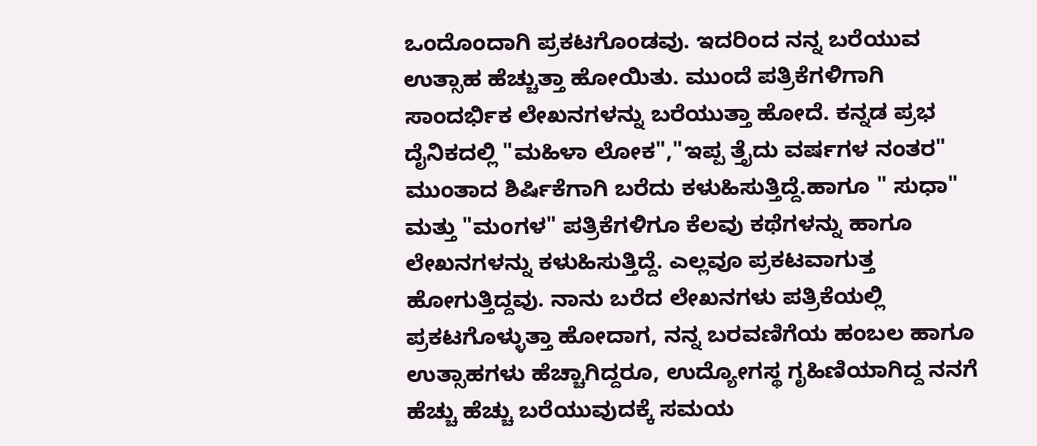ಒಂದೊಂದಾಗಿ ಪ್ರಕಟಗೊಂಡವು. ಇದರಿಂದ ನನ್ನ ಬರೆಯುವ ಉತ್ಸಾಹ ಹೆಚ್ಚುತ್ತಾ ಹೋಯಿತು. ಮುಂದೆ ಪತ್ರಿಕೆಗಳಿಗಾಗಿ ಸಾಂದರ್ಭಿಕ ಲೇಖನಗಳನ್ನು ಬರೆಯುತ್ತಾ ಹೋದೆ. ಕನ್ನಡ ಪ್ರಭ ದೈನಿಕದಲ್ಲಿ "ಮಹಿಳಾ ಲೋಕ","ಇಪ್ಪ ತ್ತೈದು ವರ್ಷಗಳ ನಂತರ" ಮುಂತಾದ ಶಿರ್ಷಿಕೆಗಾಗಿ ಬರೆದು ಕಳುಹಿಸುತ್ತಿದ್ದೆ.ಹಾಗೂ " ಸುಧಾ" ಮತ್ತು "ಮಂಗಳ" ಪತ್ರಿಕೆಗಳಿಗೂ ಕೆಲವು ಕಥೆಗಳನ್ನು ಹಾಗೂ ಲೇಖನಗಳನ್ನು ಕಳುಹಿಸುತ್ತಿದ್ದೆ. ಎಲ್ಲವೂ ಪ್ರಕಟವಾಗುತ್ತ ಹೋಗುತ್ತಿದ್ದವು. ನಾನು ಬರೆದ ಲೇಖನಗಳು ಪತ್ರಿಕೆಯಲ್ಲಿ ಪ್ರಕಟಗೊಳ್ಳುತ್ತಾ ಹೋದಾಗ, ನನ್ನ ಬರವಣಿಗೆಯ ಹಂಬಲ ಹಾಗೂ ಉತ್ಸಾಹಗಳು ಹೆಚ್ಚಾಗಿದ್ದರೂ, ಉದ್ಯೋಗಸ್ಥ ಗೃಹಿಣಿಯಾಗಿದ್ದ ನನಗೆ ಹೆಚ್ಚು ಹೆಚ್ಚು ಬರೆಯುವುದಕ್ಕೆ ಸಮಯ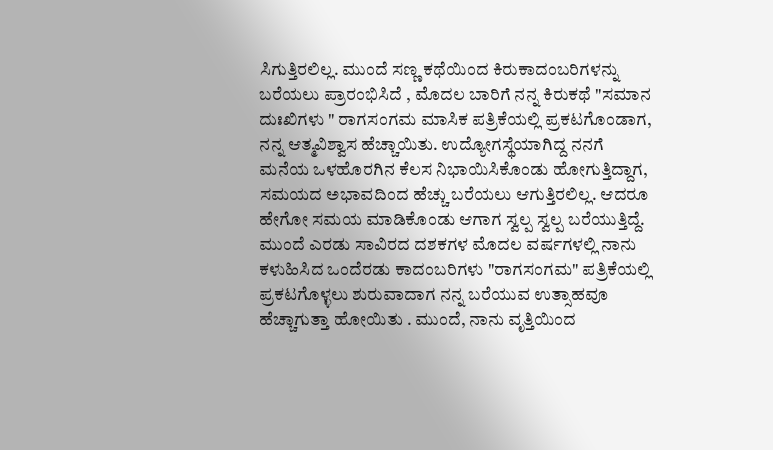ಸಿಗುತ್ತಿರಲಿಲ್ಲ. ಮುಂದೆ ಸಣ್ಣ ಕಥೆಯಿಂದ ಕಿರುಕಾದಂಬರಿಗಳನ್ನು ಬರೆಯಲು ಪ್ರಾರಂಭಿಸಿದೆ , ಮೊದಲ ಬಾರಿಗೆ ನನ್ನ ಕಿರುಕಥೆ "ಸಮಾನ ದುಃಖಿಗಳು " ರಾಗಸಂಗಮ ಮಾಸಿಕ ಪತ್ರಿಕೆಯಲ್ಲಿ ಪ್ರಕಟಗೊಂಡಾಗ, ನನ್ನ ಆತ್ಮವಿಶ್ವಾಸ ಹೆಚ್ಚಾಯಿತು. ಉದ್ಯೋಗಸ್ಥೆಯಾಗಿದ್ದ ನನಗೆ ಮನೆಯ ಒಳಹೊರಗಿನ ಕೆಲಸ ನಿಭಾಯಿಸಿಕೊಂಡು ಹೋಗುತ್ತಿದ್ದಾಗ, ಸಮಯದ ಅಭಾವದಿಂದ ಹೆಚ್ಚು ಬರೆಯಲು ಆಗುತ್ತಿರಲಿಲ್ಲ. ಆದರೂ ಹೇಗೋ ಸಮಯ ಮಾಡಿಕೊಂಡು ಆಗಾಗ ಸ್ವಲ್ಪ ಸ್ವಲ್ಪ ಬರೆಯುತ್ತಿದ್ದೆ. ಮುಂದೆ ಎರಡು ಸಾವಿರದ ದಶಕಗಳ ಮೊದಲ ವರ್ಷಗಳಲ್ಲಿ ನಾನು ಕಳುಹಿಸಿದ ಒಂದೆರಡು ಕಾದಂಬರಿಗಳು "ರಾಗಸಂಗಮ" ಪತ್ರಿಕೆಯಲ್ಲಿ ಪ್ರಕಟಗೊಳ್ಳಲು ಶುರುವಾದಾಗ ನನ್ನ ಬರೆಯುವ ಉತ್ಸಾಹವೂ ಹೆಚ್ಚಾಗುತ್ತಾ ಹೋಯಿತು . ಮುಂದೆ, ನಾನು ವೃತ್ತಿಯಿಂದ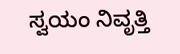ಸ್ವಯಂ ನಿವೃತ್ತಿ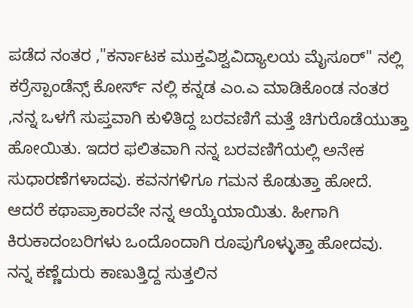ಪಡೆದ ನಂತರ ,"ಕರ್ನಾಟಕ ಮುಕ್ತವಿಶ್ವವಿದ್ಯಾಲಯ ಮೈಸೂರ್" ನಲ್ಲಿ ಕರ್ರೆಸ್ಪಾಂಡೆನ್ಸ್ ಕೋರ್ಸ್ ನಲ್ಲಿ ಕನ್ನಡ ಎಂ.ಎ ಮಾಡಿಕೊಂಡ ನಂತರ ,ನನ್ನ ಒಳಗೆ ಸುಪ್ತವಾಗಿ ಕುಳಿತಿದ್ದ ಬರವಣಿಗೆ ಮತ್ತೆ ಚಿಗುರೊಡೆಯುತ್ತಾ ಹೋಯಿತು. ಇದರ ಫಲಿತವಾಗಿ ನನ್ನ ಬರವಣಿಗೆಯಲ್ಲಿ ಅನೇಕ ಸುಧಾರಣೆಗಳಾದವು. ಕವನಗಳಿಗೂ ಗಮನ ಕೊಡುತ್ತಾ ಹೋದೆ. ಆದರೆ ಕಥಾಪ್ರಾಕಾರವೇ ನನ್ನ ಆಯ್ಕೆಯಾಯಿತು. ಹೀಗಾಗಿ ಕಿರುಕಾದಂಬರಿಗಳು ಒಂದೊಂದಾಗಿ ರೂಪುಗೊಳ್ಳುತ್ತಾ ಹೋದವು. ನನ್ನ ಕಣ್ಣೆದುರು ಕಾಣುತ್ತಿದ್ದ ಸುತ್ತಲಿನ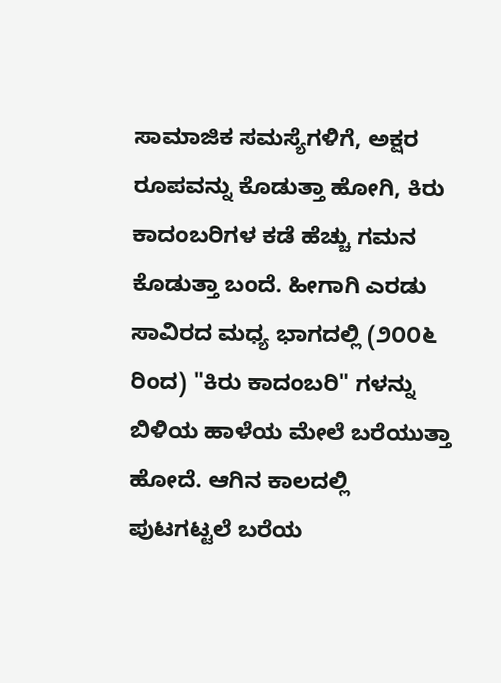ಸಾಮಾಜಿಕ ಸಮಸ್ಯೆಗಳಿಗೆ, ಅಕ್ಷರ ರೂಪವನ್ನು ಕೊಡುತ್ತಾ ಹೋಗಿ, ಕಿರು ಕಾದಂಬರಿಗಳ ಕಡೆ ಹೆಚ್ಚು ಗಮನ ಕೊಡುತ್ತಾ ಬಂದೆ. ಹೀಗಾಗಿ ಎರಡು ಸಾವಿರದ ಮಧ್ಯ ಭಾಗದಲ್ಲಿ (೨೦೦೬ ರಿಂದ) "ಕಿರು ಕಾದಂಬರಿ" ಗಳನ್ನು ಬಿಳಿಯ ಹಾಳೆಯ ಮೇಲೆ ಬರೆಯುತ್ತಾ ಹೋದೆ. ಆಗಿನ ಕಾಲದಲ್ಲಿ ಪುಟಗಟ್ಟಲೆ ಬರೆಯ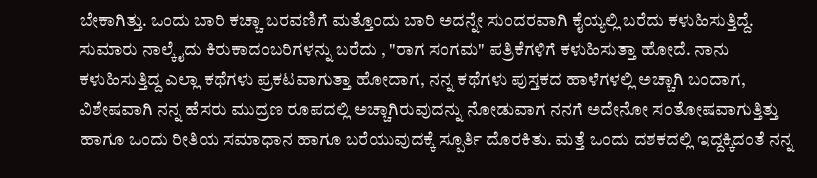ಬೇಕಾಗಿತ್ತು. ಒಂದು ಬಾರಿ ಕಚ್ಚಾ ಬರವಣಿಗೆ ಮತ್ತೊಂದು ಬಾರಿ ಅದನ್ನೇ ಸುಂದರವಾಗಿ ಕೈಯ್ಯಲ್ಲಿ ಬರೆದು ಕಳುಹಿಸುತ್ತಿದ್ದೆ. ಸುಮಾರು ನಾಲ್ಕೈದು ಕಿರುಕಾದಂಬರಿಗಳನ್ನು ಬರೆದು , "ರಾಗ ಸಂಗಮ" ಪತ್ರಿಕೆಗಳಿಗೆ ಕಳುಹಿಸುತ್ತಾ ಹೋದೆ. ನಾನು ಕಳುಹಿಸುತ್ತಿದ್ದ ಎಲ್ಲಾ ಕಥೆಗಳು ಪ್ರಕಟವಾಗುತ್ತಾ ಹೋದಾಗ, ನನ್ನ ಕಥೆಗಳು ಪುಸ್ತಕದ ಹಾಳೆಗಳಲ್ಲಿ ಅಚ್ಚಾಗಿ ಬಂದಾಗ, ವಿಶೇಷವಾಗಿ ನನ್ನ ಹೆಸರು ಮುದ್ರಣ ರೂಪದಲ್ಲಿ ಅಚ್ಚಾಗಿರುವುದನ್ನು ನೋಡುವಾಗ ನನಗೆ ಅದೇನೋ ಸಂತೋಷವಾಗುತ್ತಿತ್ತು ಹಾಗೂ ಒಂದು ರೀತಿಯ ಸಮಾಧಾನ ಹಾಗೂ ಬರೆಯುವುದಕ್ಕೆ ಸ್ಪೂರ್ತಿ ದೊರಕಿತು. ಮತ್ತೆ ಒಂದು ದಶಕದಲ್ಲಿ ಇದ್ದಕ್ಕಿದಂತೆ ನನ್ನ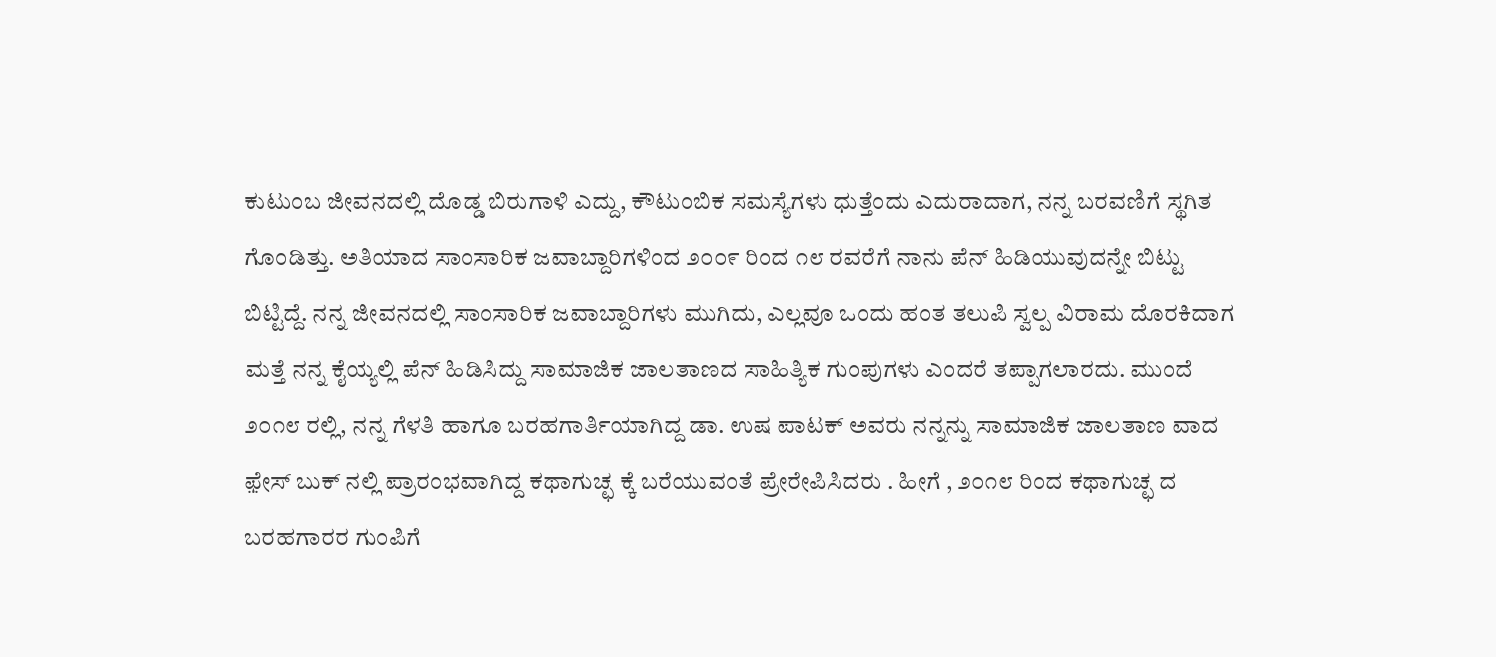ಕುಟುಂಬ ಜೀವನದಲ್ಲಿ ದೊಡ್ಡ ಬಿರುಗಾಳಿ ಎದ್ದು, ಕೌಟುಂಬಿಕ ಸಮಸ್ಯೆಗಳು ಧುತ್ತೆಂದು ಎದುರಾದಾಗ, ನನ್ನ ಬರವಣಿಗೆ ಸ್ಥಗಿತ ಗೊಂಡಿತ್ತು. ಅತಿಯಾದ ಸಾಂಸಾರಿಕ ಜವಾಬ್ದಾರಿಗಳಿಂದ ೨೦೦೯ ರಿಂದ ೧೮ ರವರೆಗೆ ನಾನು ಪೆನ್ ಹಿಡಿಯುವುದನ್ನೇ ಬಿಟ್ಟು ಬಿಟ್ಟಿದ್ದೆ. ನನ್ನ ಜೀವನದಲ್ಲಿ ಸಾಂಸಾರಿಕ ಜವಾಬ್ದಾರಿಗಳು ಮುಗಿದು, ಎಲ್ಲವೂ ಒಂದು ಹಂತ ತಲುಪಿ ಸ್ವಲ್ಪ ವಿರಾಮ ದೊರಕಿದಾಗ ಮತ್ತೆ ನನ್ನ ಕೈಯ್ಯಲ್ಲಿ ಪೆನ್ ಹಿಡಿಸಿದ್ದು ಸಾಮಾಜಿಕ ಜಾಲತಾಣದ ಸಾಹಿತ್ಯಿಕ ಗುಂಪುಗಳು ಎಂದರೆ ತಪ್ಪಾಗಲಾರದು. ಮುಂದೆ ೨೦೧೮ ರಲ್ಲಿ, ನನ್ನ ಗೆಳತಿ ಹಾಗೂ ಬರಹಗಾರ್ತಿಯಾಗಿದ್ದ ಡಾ. ಉಷ ಪಾಟಕ್ ಅವರು ನನ್ನನ್ನು ಸಾಮಾಜಿಕ ಜಾಲತಾಣ ವಾದ ಫ಼ೇಸ್ ಬುಕ್ ನಲ್ಲಿ ಪ್ರಾರಂಭವಾಗಿದ್ದ ಕಥಾಗುಚ್ಛ ಕ್ಕೆ ಬರೆಯುವಂತೆ ಪ್ರೇರೇಪಿಸಿದರು . ಹೀಗೆ , ೨೦೧೮ ರಿಂದ ಕಥಾಗುಚ್ಛ ದ ಬರಹಗಾರರ ಗುಂಪಿಗೆ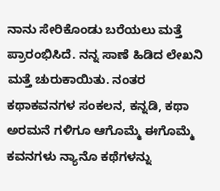ನಾನು ಸೇರಿಕೊಂಡು ಬರೆಯಲು ಮತ್ತೆ ಪ್ರಾರಂಭಿಸಿದೆ. ನನ್ನ ಸಾಣೆ ಹಿಡಿದ ಲೇಖನಿ ಮತ್ತೆ ಚುರುಕಾಯಿತು. ನಂತರ ಕಥಾಕವನಗಳ ಸಂಕಲನ, ಕನ್ನಡಿ, ಕಥಾ ಅರಮನೆ ಗಳಿಗೂ ಆಗೊಮ್ಮೆ ಈಗೊಮ್ಮೆ ಕವನಗಳು ನ್ಯಾನೊ ಕಥೆಗಳನ್ನು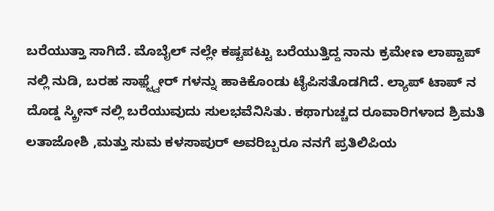ಬರೆಯುತ್ತಾ ಸಾಗಿದೆ. ಮೊಬೈಲ್ ನಲ್ಲೇ ಕಷ್ಟಪಟ್ಟು ಬರೆಯುತ್ತಿದ್ದ ನಾನು ಕ್ರಮೇಣ ಲಾಪ್ಟಾಪ್ ನಲ್ಲಿ ನುಡಿ, ಬರಹ ಸಾಫ಼್ಟ್ವೇರ್ ಗಳನ್ನು ಹಾಕಿಕೊಂಡು ಟೈಪಿಸತೊಡಗಿದೆ. ಲ್ಯಾಪ್ ಟಾಪ್ ನ ದೊಡ್ಡ ಸ್ಕ್ರೀನ್ ನಲ್ಲಿ ಬರೆಯುವುದು ಸುಲಭವೆನಿಸಿತು. ಕಥಾಗುಚ್ಚದ ರೂವಾರಿಗಳಾದ ಶ್ರಿಮತಿ ಲತಾಜೋಶಿ ,ಮತ್ತು ಸುಮ ಕಳಸಾಪುರ್ ಅವರಿಬ್ಬರೂ ನನಗೆ ಪ್ರತಿಲಿಪಿಯ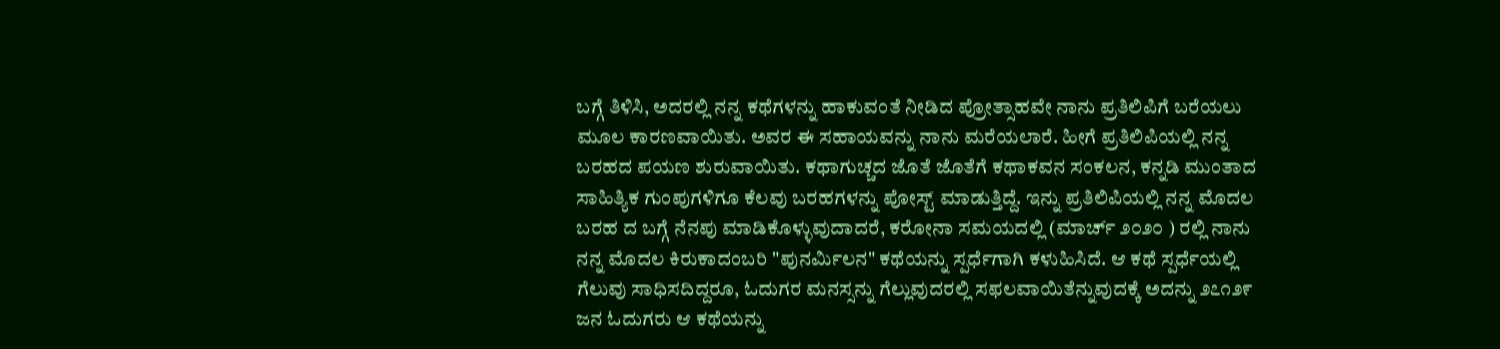ಬಗ್ಗೆ ತಿಳಿಸಿ, ಅದರಲ್ಲಿ ನನ್ನ ಕಥೆಗಳನ್ನು ಹಾಕುವಂತೆ ನೀಡಿದ ಪ್ರೋತ್ಸಾಹವೇ ನಾನು ಪ್ರತಿಲಿಪಿಗೆ ಬರೆಯಲು ಮೂಲ ಕಾರಣವಾಯಿತು. ಅವರ ಈ ಸಹಾಯವನ್ನು ನಾನು ಮರೆಯಲಾರೆ. ಹೀಗೆ ಪ್ರತಿಲಿಪಿಯಲ್ಲಿ ನನ್ನ ಬರಹದ ಪಯಣ ಶುರುವಾಯಿತು. ಕಥಾಗುಚ್ಚದ ಜೊತೆ ಜೊತೆಗೆ ಕಥಾಕವನ ಸಂಕಲನ, ಕನ್ನಡಿ ಮುಂತಾದ ಸಾಹಿತ್ಯಿಕ ಗುಂಪುಗಳಿಗೂ ಕೆಲವು ಬರಹಗಳನ್ನು ಪೋಸ್ಟ್ ಮಾಡುತ್ತಿದ್ದೆ. ಇನ್ನು ಪ್ರತಿಲಿಪಿಯಲ್ಲಿ ನನ್ನ ಮೊದಲ ಬರಹ ದ ಬಗ್ಗೆ ನೆನಪು ಮಾಡಿಕೊಳ್ಳುವುದಾದರೆ, ಕರೋನಾ ಸಮಯದಲ್ಲಿ (ಮಾರ್ಚ್ ೨೦೨೦ ) ರಲ್ಲಿ ನಾನು ನನ್ನ ಮೊದಲ ಕಿರುಕಾದಂಬರಿ "ಪುನರ್ಮಿಲನ" ಕಥೆಯನ್ನು ಸ್ಪರ್ಧೆಗಾಗಿ ಕಳುಹಿಸಿದೆ. ಆ ಕಥೆ ಸ್ಪರ್ಧೆಯಲ್ಲಿ ಗೆಲುವು ಸಾಧಿಸದಿದ್ದರೂ, ಓದುಗರ ಮನಸ್ಸನ್ನು ಗೆಲ್ಲುವುದರಲ್ಲಿ ಸಫಲವಾಯಿತೆನ್ನುವುದಕ್ಕೆ ಅದನ್ನು ೨೭೧೨೯ ಜನ ಓದುಗರು ಆ ಕಥೆಯನ್ನು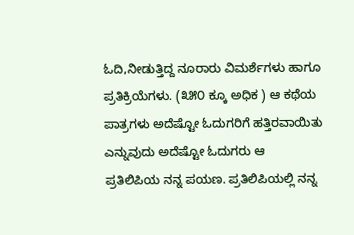ಓದಿ,ನೀಡುತ್ತಿದ್ದ ನೂರಾರು ವಿಮರ್ಶೆಗಳು ಹಾಗೂ ಪ್ರತಿಕ್ರಿಯೆಗಳು. (೩೫೦ ಕ್ಕೂ ಅಧಿಕ ) ಆ ಕಥೆಯ ಪಾತ್ರಗಳು ಅದೆಷ್ಟೋ ಓದುಗರಿಗೆ ಹತ್ತಿರವಾಯಿತು ಎನ್ನುವುದು ಅದೆಷ್ಟೋ ಓದುಗರು ಆ
ಪ್ರತಿಲಿಪಿಯ ನನ್ನ ಪಯಣ. ಪ್ರತಿಲಿಪಿಯಲ್ಲಿ ನನ್ನ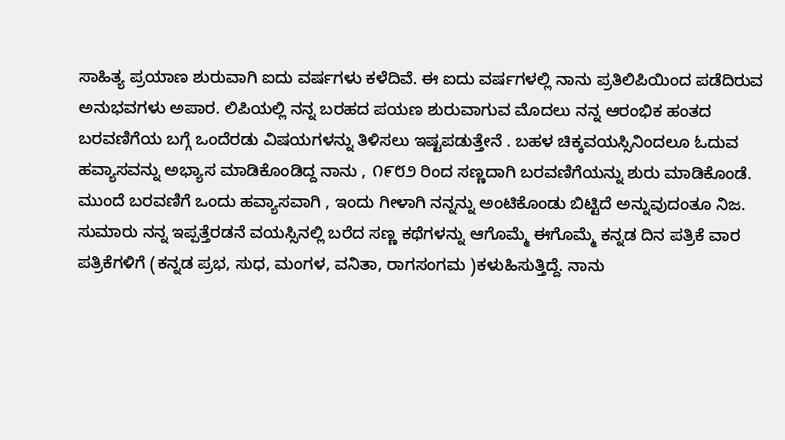ಸಾಹಿತ್ಯ ಪ್ರಯಾಣ ಶುರುವಾಗಿ ಐದು ವರ್ಷಗಳು ಕಳೆದಿವೆ. ಈ ಐದು ವರ್ಷಗಳಲ್ಲಿ ನಾನು ಪ್ರತಿಲಿಪಿಯಿಂದ ಪಡೆದಿರುವ ಅನುಭವಗಳು ಅಪಾರ. ಲಿಪಿಯಲ್ಲಿ ನನ್ನ ಬರಹದ ಪಯಣ ಶುರುವಾಗುವ ಮೊದಲು ನನ್ನ ಆರಂಭಿಕ ಹಂತದ ಬರವಣಿಗೆಯ ಬಗ್ಗೆ ಒಂದೆರಡು ವಿಷಯಗಳನ್ನು ತಿಳಿಸಲು ಇಷ್ಟಪಡುತ್ತೇನೆ . ಬಹಳ ಚಿಕ್ಕವಯಸ್ಸಿನಿಂದಲೂ ಓದುವ ಹವ್ಯಾಸವನ್ನು ಅಭ್ಯಾಸ ಮಾಡಿಕೊಂಡಿದ್ದ ನಾನು , ೧೯೮೨ ರಿಂದ ಸಣ್ಣದಾಗಿ ಬರವಣಿಗೆಯನ್ನು ಶುರು ಮಾಡಿಕೊಂಡೆ. ಮುಂದೆ ಬರವಣಿಗೆ ಒಂದು ಹವ್ಯಾಸವಾಗಿ , ಇಂದು ಗೀಳಾಗಿ ನನ್ನನ್ನು ಅಂಟಿಕೊಂಡು ಬಿಟ್ಟಿದೆ ಅನ್ನುವುದಂತೂ ನಿಜ. ಸುಮಾರು ನನ್ನ ಇಪ್ಪತ್ತೆರಡನೆ ವಯಸ್ಸಿನಲ್ಲಿ ಬರೆದ ಸಣ್ಣ ಕಥೆಗಳನ್ನು ಆಗೊಮ್ಮೆ ಈಗೊಮ್ಮೆ ಕನ್ನಡ ದಿನ ಪತ್ರಿಕೆ ವಾರ ಪತ್ರಿಕೆಗಳಿಗೆ (ಕನ್ನಡ ಪ್ರಭ, ಸುಧ, ಮಂಗಳ, ವನಿತಾ, ರಾಗಸಂಗಮ )ಕಳುಹಿಸುತ್ತಿದ್ದೆ. ನಾನು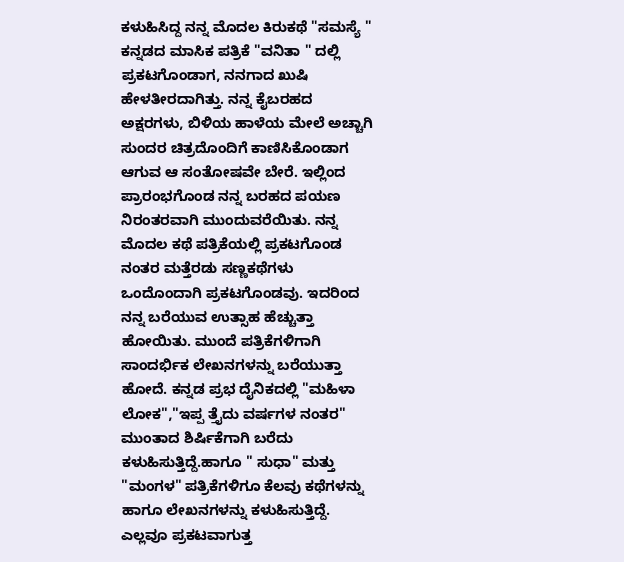ಕಳುಹಿಸಿದ್ದ ನನ್ನ ಮೊದಲ ಕಿರುಕಥೆ "ಸಮಸ್ಯೆ " ಕನ್ನಡದ ಮಾಸಿಕ ಪತ್ರಿಕೆ "ವನಿತಾ " ದಲ್ಲಿ ಪ್ರಕಟಗೊಂಡಾಗ, ನನಗಾದ ಖುಷಿ ಹೇಳತೀರದಾಗಿತ್ತು. ನನ್ನ ಕೈಬರಹದ ಅಕ್ಷರಗಳು, ಬಿಳಿಯ ಹಾಳೆಯ ಮೇಲೆ ಅಚ್ಚಾಗಿ ಸುಂದರ ಚಿತ್ರದೊಂದಿಗೆ ಕಾಣಿಸಿಕೊಂಡಾಗ ಆಗುವ ಆ ಸಂತೋಷವೇ ಬೇರೆ. ಇಲ್ಲಿಂದ ಪ್ರಾರಂಭಗೊಂಡ ನನ್ನ ಬರಹದ ಪಯಣ ನಿರಂತರವಾಗಿ ಮುಂದುವರೆಯಿತು. ನನ್ನ ಮೊದಲ ಕಥೆ ಪತ್ರಿಕೆಯಲ್ಲಿ ಪ್ರಕಟಗೊಂಡ ನಂತರ ಮತ್ತೆರಡು ಸಣ್ಣಕಥೆಗಳು ಒಂದೊಂದಾಗಿ ಪ್ರಕಟಗೊಂಡವು. ಇದರಿಂದ ನನ್ನ ಬರೆಯುವ ಉತ್ಸಾಹ ಹೆಚ್ಚುತ್ತಾ ಹೋಯಿತು. ಮುಂದೆ ಪತ್ರಿಕೆಗಳಿಗಾಗಿ ಸಾಂದರ್ಭಿಕ ಲೇಖನಗಳನ್ನು ಬರೆಯುತ್ತಾ ಹೋದೆ. ಕನ್ನಡ ಪ್ರಭ ದೈನಿಕದಲ್ಲಿ "ಮಹಿಳಾ ಲೋಕ","ಇಪ್ಪ ತ್ತೈದು ವರ್ಷಗಳ ನಂತರ" ಮುಂತಾದ ಶಿರ್ಷಿಕೆಗಾಗಿ ಬರೆದು ಕಳುಹಿಸುತ್ತಿದ್ದೆ.ಹಾಗೂ " ಸುಧಾ" ಮತ್ತು "ಮಂಗಳ" ಪತ್ರಿಕೆಗಳಿಗೂ ಕೆಲವು ಕಥೆಗಳನ್ನು ಹಾಗೂ ಲೇಖನಗಳನ್ನು ಕಳುಹಿಸುತ್ತಿದ್ದೆ. ಎಲ್ಲವೂ ಪ್ರಕಟವಾಗುತ್ತ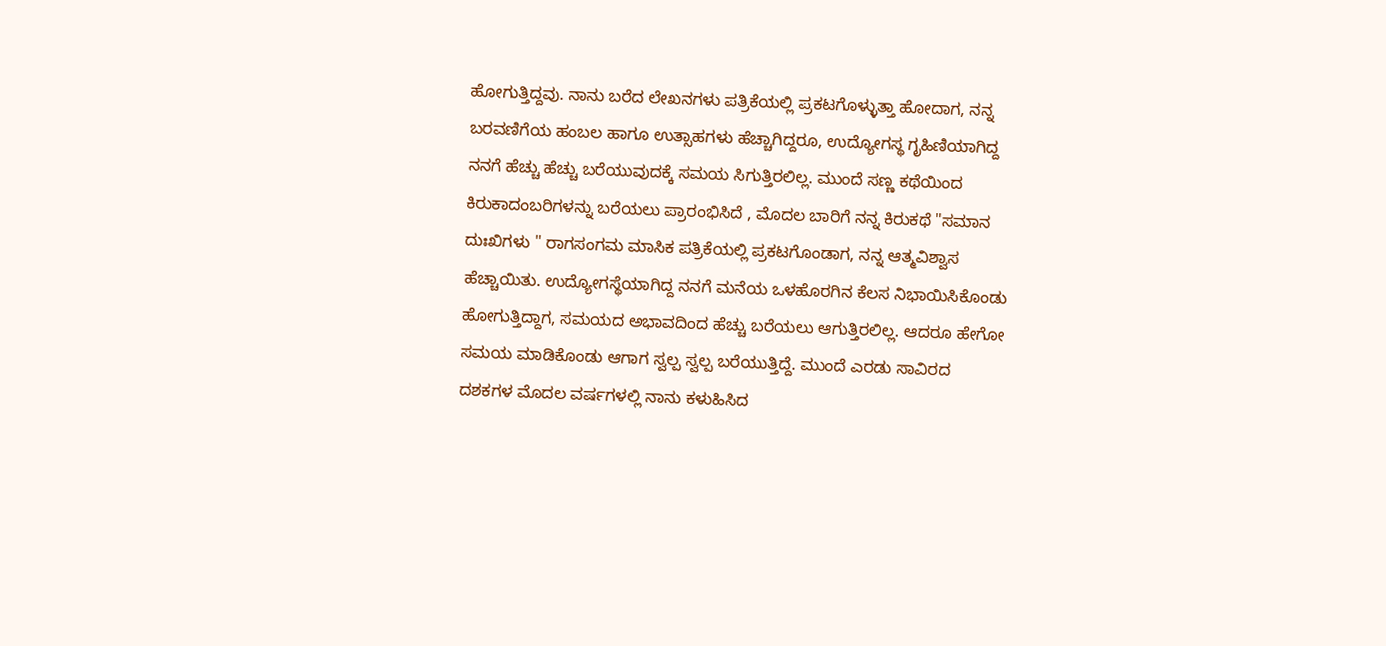ಹೋಗುತ್ತಿದ್ದವು. ನಾನು ಬರೆದ ಲೇಖನಗಳು ಪತ್ರಿಕೆಯಲ್ಲಿ ಪ್ರಕಟಗೊಳ್ಳುತ್ತಾ ಹೋದಾಗ, ನನ್ನ ಬರವಣಿಗೆಯ ಹಂಬಲ ಹಾಗೂ ಉತ್ಸಾಹಗಳು ಹೆಚ್ಚಾಗಿದ್ದರೂ, ಉದ್ಯೋಗಸ್ಥ ಗೃಹಿಣಿಯಾಗಿದ್ದ ನನಗೆ ಹೆಚ್ಚು ಹೆಚ್ಚು ಬರೆಯುವುದಕ್ಕೆ ಸಮಯ ಸಿಗುತ್ತಿರಲಿಲ್ಲ. ಮುಂದೆ ಸಣ್ಣ ಕಥೆಯಿಂದ ಕಿರುಕಾದಂಬರಿಗಳನ್ನು ಬರೆಯಲು ಪ್ರಾರಂಭಿಸಿದೆ , ಮೊದಲ ಬಾರಿಗೆ ನನ್ನ ಕಿರುಕಥೆ "ಸಮಾನ ದುಃಖಿಗಳು " ರಾಗಸಂಗಮ ಮಾಸಿಕ ಪತ್ರಿಕೆಯಲ್ಲಿ ಪ್ರಕಟಗೊಂಡಾಗ, ನನ್ನ ಆತ್ಮವಿಶ್ವಾಸ ಹೆಚ್ಚಾಯಿತು. ಉದ್ಯೋಗಸ್ಥೆಯಾಗಿದ್ದ ನನಗೆ ಮನೆಯ ಒಳಹೊರಗಿನ ಕೆಲಸ ನಿಭಾಯಿಸಿಕೊಂಡು ಹೋಗುತ್ತಿದ್ದಾಗ, ಸಮಯದ ಅಭಾವದಿಂದ ಹೆಚ್ಚು ಬರೆಯಲು ಆಗುತ್ತಿರಲಿಲ್ಲ. ಆದರೂ ಹೇಗೋ ಸಮಯ ಮಾಡಿಕೊಂಡು ಆಗಾಗ ಸ್ವಲ್ಪ ಸ್ವಲ್ಪ ಬರೆಯುತ್ತಿದ್ದೆ. ಮುಂದೆ ಎರಡು ಸಾವಿರದ ದಶಕಗಳ ಮೊದಲ ವರ್ಷಗಳಲ್ಲಿ ನಾನು ಕಳುಹಿಸಿದ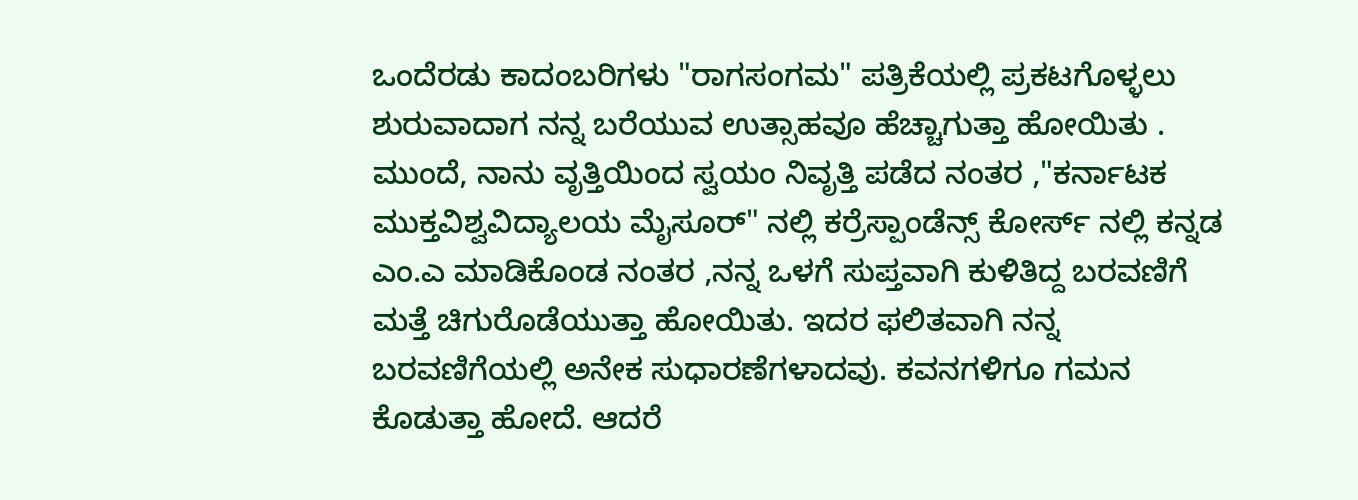ಒಂದೆರಡು ಕಾದಂಬರಿಗಳು "ರಾಗಸಂಗಮ" ಪತ್ರಿಕೆಯಲ್ಲಿ ಪ್ರಕಟಗೊಳ್ಳಲು ಶುರುವಾದಾಗ ನನ್ನ ಬರೆಯುವ ಉತ್ಸಾಹವೂ ಹೆಚ್ಚಾಗುತ್ತಾ ಹೋಯಿತು . ಮುಂದೆ, ನಾನು ವೃತ್ತಿಯಿಂದ ಸ್ವಯಂ ನಿವೃತ್ತಿ ಪಡೆದ ನಂತರ ,"ಕರ್ನಾಟಕ ಮುಕ್ತವಿಶ್ವವಿದ್ಯಾಲಯ ಮೈಸೂರ್" ನಲ್ಲಿ ಕರ್ರೆಸ್ಪಾಂಡೆನ್ಸ್ ಕೋರ್ಸ್ ನಲ್ಲಿ ಕನ್ನಡ ಎಂ.ಎ ಮಾಡಿಕೊಂಡ ನಂತರ ,ನನ್ನ ಒಳಗೆ ಸುಪ್ತವಾಗಿ ಕುಳಿತಿದ್ದ ಬರವಣಿಗೆ ಮತ್ತೆ ಚಿಗುರೊಡೆಯುತ್ತಾ ಹೋಯಿತು. ಇದರ ಫಲಿತವಾಗಿ ನನ್ನ ಬರವಣಿಗೆಯಲ್ಲಿ ಅನೇಕ ಸುಧಾರಣೆಗಳಾದವು. ಕವನಗಳಿಗೂ ಗಮನ ಕೊಡುತ್ತಾ ಹೋದೆ. ಆದರೆ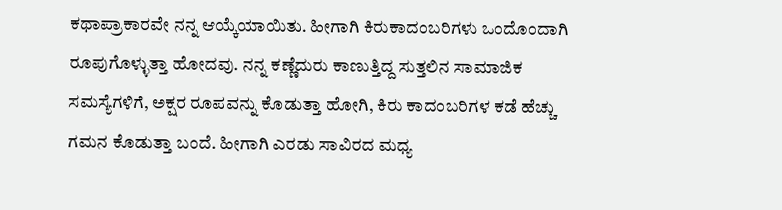ಕಥಾಪ್ರಾಕಾರವೇ ನನ್ನ ಆಯ್ಕೆಯಾಯಿತು. ಹೀಗಾಗಿ ಕಿರುಕಾದಂಬರಿಗಳು ಒಂದೊಂದಾಗಿ ರೂಪುಗೊಳ್ಳುತ್ತಾ ಹೋದವು. ನನ್ನ ಕಣ್ಣೆದುರು ಕಾಣುತ್ತಿದ್ದ ಸುತ್ತಲಿನ ಸಾಮಾಜಿಕ ಸಮಸ್ಯೆಗಳಿಗೆ, ಅಕ್ಷರ ರೂಪವನ್ನು ಕೊಡುತ್ತಾ ಹೋಗಿ, ಕಿರು ಕಾದಂಬರಿಗಳ ಕಡೆ ಹೆಚ್ಚು ಗಮನ ಕೊಡುತ್ತಾ ಬಂದೆ. ಹೀಗಾಗಿ ಎರಡು ಸಾವಿರದ ಮಧ್ಯ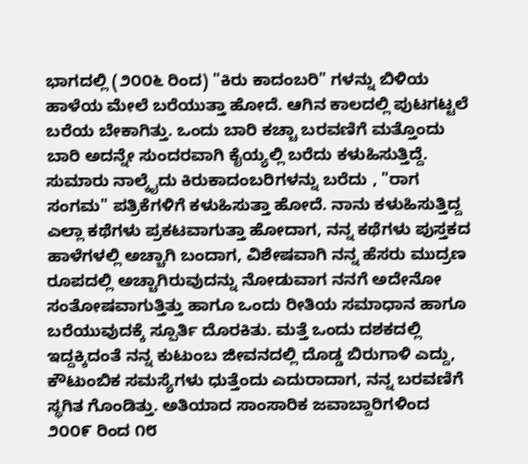ಭಾಗದಲ್ಲಿ (೨೦೦೬ ರಿಂದ) "ಕಿರು ಕಾದಂಬರಿ" ಗಳನ್ನು ಬಿಳಿಯ ಹಾಳೆಯ ಮೇಲೆ ಬರೆಯುತ್ತಾ ಹೋದೆ. ಆಗಿನ ಕಾಲದಲ್ಲಿ ಪುಟಗಟ್ಟಲೆ ಬರೆಯ ಬೇಕಾಗಿತ್ತು. ಒಂದು ಬಾರಿ ಕಚ್ಚಾ ಬರವಣಿಗೆ ಮತ್ತೊಂದು ಬಾರಿ ಅದನ್ನೇ ಸುಂದರವಾಗಿ ಕೈಯ್ಯಲ್ಲಿ ಬರೆದು ಕಳುಹಿಸುತ್ತಿದ್ದೆ. ಸುಮಾರು ನಾಲ್ಕೈದು ಕಿರುಕಾದಂಬರಿಗಳನ್ನು ಬರೆದು , "ರಾಗ ಸಂಗಮ" ಪತ್ರಿಕೆಗಳಿಗೆ ಕಳುಹಿಸುತ್ತಾ ಹೋದೆ. ನಾನು ಕಳುಹಿಸುತ್ತಿದ್ದ ಎಲ್ಲಾ ಕಥೆಗಳು ಪ್ರಕಟವಾಗುತ್ತಾ ಹೋದಾಗ, ನನ್ನ ಕಥೆಗಳು ಪುಸ್ತಕದ ಹಾಳೆಗಳಲ್ಲಿ ಅಚ್ಚಾಗಿ ಬಂದಾಗ, ವಿಶೇಷವಾಗಿ ನನ್ನ ಹೆಸರು ಮುದ್ರಣ ರೂಪದಲ್ಲಿ ಅಚ್ಚಾಗಿರುವುದನ್ನು ನೋಡುವಾಗ ನನಗೆ ಅದೇನೋ ಸಂತೋಷವಾಗುತ್ತಿತ್ತು ಹಾಗೂ ಒಂದು ರೀತಿಯ ಸಮಾಧಾನ ಹಾಗೂ ಬರೆಯುವುದಕ್ಕೆ ಸ್ಪೂರ್ತಿ ದೊರಕಿತು. ಮತ್ತೆ ಒಂದು ದಶಕದಲ್ಲಿ ಇದ್ದಕ್ಕಿದಂತೆ ನನ್ನ ಕುಟುಂಬ ಜೀವನದಲ್ಲಿ ದೊಡ್ಡ ಬಿರುಗಾಳಿ ಎದ್ದು, ಕೌಟುಂಬಿಕ ಸಮಸ್ಯೆಗಳು ಧುತ್ತೆಂದು ಎದುರಾದಾಗ, ನನ್ನ ಬರವಣಿಗೆ ಸ್ಥಗಿತ ಗೊಂಡಿತ್ತು. ಅತಿಯಾದ ಸಾಂಸಾರಿಕ ಜವಾಬ್ದಾರಿಗಳಿಂದ ೨೦೦೯ ರಿಂದ ೧೮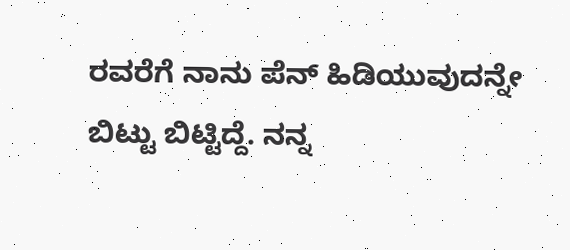ರವರೆಗೆ ನಾನು ಪೆನ್ ಹಿಡಿಯುವುದನ್ನೇ ಬಿಟ್ಟು ಬಿಟ್ಟಿದ್ದೆ. ನನ್ನ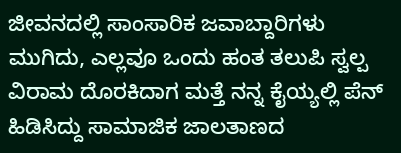ಜೀವನದಲ್ಲಿ ಸಾಂಸಾರಿಕ ಜವಾಬ್ದಾರಿಗಳು ಮುಗಿದು, ಎಲ್ಲವೂ ಒಂದು ಹಂತ ತಲುಪಿ ಸ್ವಲ್ಪ ವಿರಾಮ ದೊರಕಿದಾಗ ಮತ್ತೆ ನನ್ನ ಕೈಯ್ಯಲ್ಲಿ ಪೆನ್ ಹಿಡಿಸಿದ್ದು ಸಾಮಾಜಿಕ ಜಾಲತಾಣದ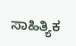ಸಾಹಿತ್ಯಿಕ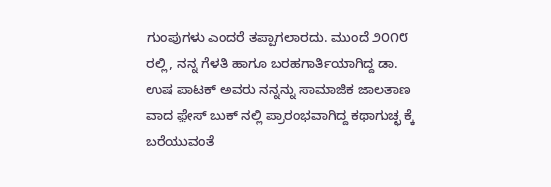ಗುಂಪುಗಳು ಎಂದರೆ ತಪ್ಪಾಗಲಾರದು. ಮುಂದೆ ೨೦೧೮ ರಲ್ಲಿ, ನನ್ನ ಗೆಳತಿ ಹಾಗೂ ಬರಹಗಾರ್ತಿಯಾಗಿದ್ದ ಡಾ. ಉಷ ಪಾಟಕ್ ಅವರು ನನ್ನನ್ನು ಸಾಮಾಜಿಕ ಜಾಲತಾಣ ವಾದ ಫ಼ೇಸ್ ಬುಕ್ ನಲ್ಲಿ ಪ್ರಾರಂಭವಾಗಿದ್ದ ಕಥಾಗುಚ್ಛ ಕ್ಕೆ ಬರೆಯುವಂತೆ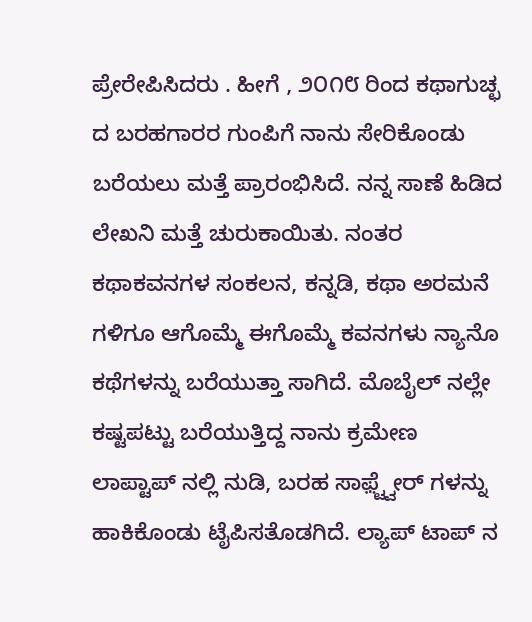ಪ್ರೇರೇಪಿಸಿದರು . ಹೀಗೆ , ೨೦೧೮ ರಿಂದ ಕಥಾಗುಚ್ಛ ದ ಬರಹಗಾರರ ಗುಂಪಿಗೆ ನಾನು ಸೇರಿಕೊಂಡು ಬರೆಯಲು ಮತ್ತೆ ಪ್ರಾರಂಭಿಸಿದೆ. ನನ್ನ ಸಾಣೆ ಹಿಡಿದ ಲೇಖನಿ ಮತ್ತೆ ಚುರುಕಾಯಿತು. ನಂತರ ಕಥಾಕವನಗಳ ಸಂಕಲನ, ಕನ್ನಡಿ, ಕಥಾ ಅರಮನೆ ಗಳಿಗೂ ಆಗೊಮ್ಮೆ ಈಗೊಮ್ಮೆ ಕವನಗಳು ನ್ಯಾನೊ ಕಥೆಗಳನ್ನು ಬರೆಯುತ್ತಾ ಸಾಗಿದೆ. ಮೊಬೈಲ್ ನಲ್ಲೇ ಕಷ್ಟಪಟ್ಟು ಬರೆಯುತ್ತಿದ್ದ ನಾನು ಕ್ರಮೇಣ ಲಾಪ್ಟಾಪ್ ನಲ್ಲಿ ನುಡಿ, ಬರಹ ಸಾಫ಼್ಟ್ವೇರ್ ಗಳನ್ನು ಹಾಕಿಕೊಂಡು ಟೈಪಿಸತೊಡಗಿದೆ. ಲ್ಯಾಪ್ ಟಾಪ್ ನ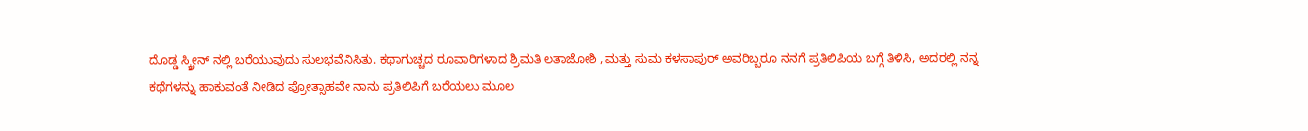ದೊಡ್ಡ ಸ್ಕ್ರೀನ್ ನಲ್ಲಿ ಬರೆಯುವುದು ಸುಲಭವೆನಿಸಿತು. ಕಥಾಗುಚ್ಚದ ರೂವಾರಿಗಳಾದ ಶ್ರಿಮತಿ ಲತಾಜೋಶಿ ,ಮತ್ತು ಸುಮ ಕಳಸಾಪುರ್ ಅವರಿಬ್ಬರೂ ನನಗೆ ಪ್ರತಿಲಿಪಿಯ ಬಗ್ಗೆ ತಿಳಿಸಿ, ಅದರಲ್ಲಿ ನನ್ನ ಕಥೆಗಳನ್ನು ಹಾಕುವಂತೆ ನೀಡಿದ ಪ್ರೋತ್ಸಾಹವೇ ನಾನು ಪ್ರತಿಲಿಪಿಗೆ ಬರೆಯಲು ಮೂಲ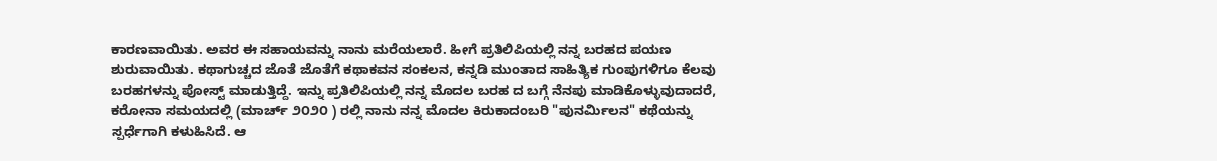ಕಾರಣವಾಯಿತು. ಅವರ ಈ ಸಹಾಯವನ್ನು ನಾನು ಮರೆಯಲಾರೆ. ಹೀಗೆ ಪ್ರತಿಲಿಪಿಯಲ್ಲಿ ನನ್ನ ಬರಹದ ಪಯಣ ಶುರುವಾಯಿತು. ಕಥಾಗುಚ್ಚದ ಜೊತೆ ಜೊತೆಗೆ ಕಥಾಕವನ ಸಂಕಲನ, ಕನ್ನಡಿ ಮುಂತಾದ ಸಾಹಿತ್ಯಿಕ ಗುಂಪುಗಳಿಗೂ ಕೆಲವು ಬರಹಗಳನ್ನು ಪೋಸ್ಟ್ ಮಾಡುತ್ತಿದ್ದೆ. ಇನ್ನು ಪ್ರತಿಲಿಪಿಯಲ್ಲಿ ನನ್ನ ಮೊದಲ ಬರಹ ದ ಬಗ್ಗೆ ನೆನಪು ಮಾಡಿಕೊಳ್ಳುವುದಾದರೆ, ಕರೋನಾ ಸಮಯದಲ್ಲಿ (ಮಾರ್ಚ್ ೨೦೨೦ ) ರಲ್ಲಿ ನಾನು ನನ್ನ ಮೊದಲ ಕಿರುಕಾದಂಬರಿ "ಪುನರ್ಮಿಲನ" ಕಥೆಯನ್ನು ಸ್ಪರ್ಧೆಗಾಗಿ ಕಳುಹಿಸಿದೆ. ಆ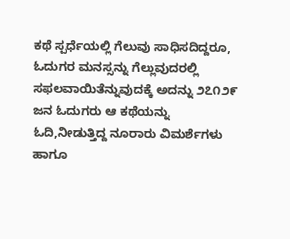ಕಥೆ ಸ್ಪರ್ಧೆಯಲ್ಲಿ ಗೆಲುವು ಸಾಧಿಸದಿದ್ದರೂ, ಓದುಗರ ಮನಸ್ಸನ್ನು ಗೆಲ್ಲುವುದರಲ್ಲಿ ಸಫಲವಾಯಿತೆನ್ನುವುದಕ್ಕೆ ಅದನ್ನು ೨೭೧೨೯ ಜನ ಓದುಗರು ಆ ಕಥೆಯನ್ನು ಓದಿ,ನೀಡುತ್ತಿದ್ದ ನೂರಾರು ವಿಮರ್ಶೆಗಳು ಹಾಗೂ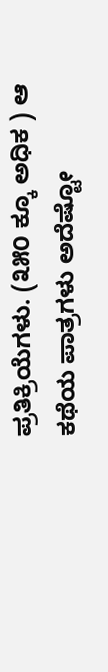ಪ್ರತಿಕ್ರಿಯೆಗಳು. (೩೫೦ ಕ್ಕೂ ಅಧಿಕ ) ಆ ಕಥೆಯ ಪಾತ್ರಗಳು ಅದೆಷ್ಟೋ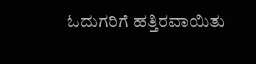ಓದುಗರಿಗೆ ಹತ್ತಿರವಾಯಿತು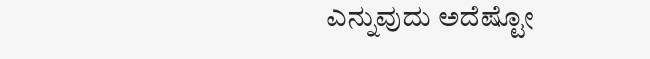ಎನ್ನುವುದು ಅದೆಷ್ಟೋ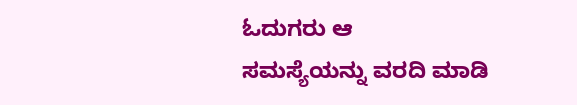ಓದುಗರು ಆ
ಸಮಸ್ಯೆಯನ್ನು ವರದಿ ಮಾಡಿ